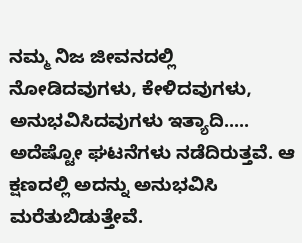ನಮ್ಮ ನಿಜ ಜೀವನದಲ್ಲಿ ನೋಡಿದವುಗಳು, ಕೇಳಿದವುಗಳು, ಅನುಭವಿಸಿದವುಗಳು ಇತ್ಯಾದಿ..... ಅದೆಷ್ಟೋ ಘಟನೆಗಳು ನಡೆದಿರುತ್ತವೆ. ಆ ಕ್ಷಣದಲ್ಲಿ ಅದನ್ನು ಅನುಭವಿಸಿ ಮರೆತುಬಿಡುತ್ತೇವೆ.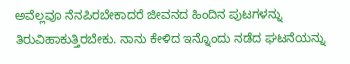ಅವೆಲ್ಲವೂ ನೆನಪಿರಬೇಕಾದರೆ ಜೀವನದ ಹಿಂದಿನ ಪುಟಗಳನ್ನು ತಿರುವಿಹಾಕುತ್ತಿರಬೇಕು. ನಾನು ಕೇಳಿದ ಇನ್ನೊಂದು ನಡೆದ ಘಟನೆಯನ್ನು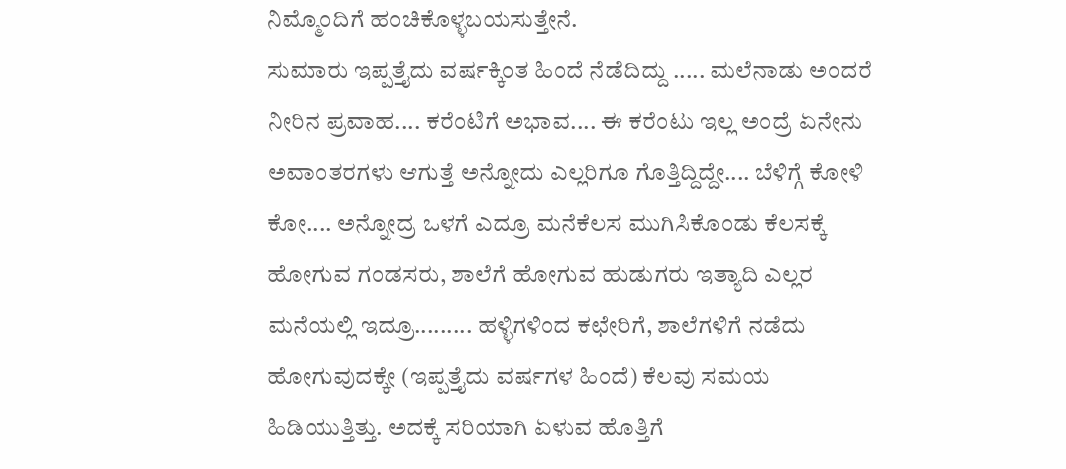ನಿಮ್ಮೊಂದಿಗೆ ಹಂಚಿಕೊಳ್ಳಬಯಸುತ್ತೇನೆ.
ಸುಮಾರು ಇಪ್ಪತ್ತೈದು ವರ್ಷಕ್ಕಿಂತ ಹಿಂದೆ ನೆಡೆದಿದ್ದು ..... ಮಲೆನಾಡು ಅಂದರೆ ನೀರಿನ ಪ್ರವಾಹ.... ಕರೆಂಟಿಗೆ ಅಭಾವ.... ಈ ಕರೆಂಟು ಇಲ್ಲ ಅಂದ್ರೆ ಏನೇನು ಅವಾಂತರಗಳು ಆಗುತ್ತೆ ಅನ್ನೋದು ಎಲ್ಲರಿಗೂ ಗೊತ್ತಿದ್ದಿದ್ದೇ.... ಬೆಳಿಗ್ಗೆ ಕೋಳಿ ಕೋ.... ಅನ್ನೋದ್ರ ಒಳಗೆ ಎದ್ರೂ ಮನೆಕೆಲಸ ಮುಗಿಸಿಕೊಂಡು ಕೆಲಸಕ್ಕೆ ಹೋಗುವ ಗಂಡಸರು, ಶಾಲೆಗೆ ಹೋಗುವ ಹುಡುಗರು ಇತ್ಯಾದಿ ಎಲ್ಲರ ಮನೆಯಲ್ಲಿ ಇದ್ರೂ......... ಹಳ್ಳಿಗಳಿಂದ ಕಛೇರಿಗೆ, ಶಾಲೆಗಳಿಗೆ ನಡೆದು ಹೋಗುವುದಕ್ಕೇ (ಇಪ್ಪತ್ತೈದು ವರ್ಷಗಳ ಹಿಂದೆ) ಕೆಲವು ಸಮಯ ಹಿಡಿಯುತ್ತಿತ್ತು. ಅದಕ್ಕೆ ಸರಿಯಾಗಿ ಏಳುವ ಹೊತ್ತಿಗೆ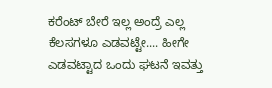ಕರೆಂಟ್ ಬೇರೆ ಇಲ್ಲ ಅಂದ್ರೆ ಎಲ್ಲ ಕೆಲಸಗಳೂ ಎಡವಟ್ಟೇ.... ಹೀಗೇ ಎಡವಟ್ಟಾದ ಒಂದು ಘಟನೆ ಇವತ್ತು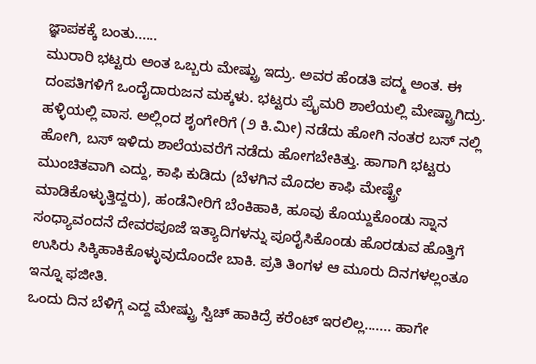ಜ್ಞಾಪಕಕ್ಕೆ ಬಂತು......
ಮುರಾರಿ ಭಟ್ಟರು ಅಂತ ಒಬ್ಬರು ಮೇಷ್ಟ್ರು ಇದ್ರು. ಅವರ ಹೆಂಡತಿ ಪದ್ಮ ಅಂತ. ಈ ದಂಪತಿಗಳಿಗೆ ಒಂದೈದಾರುಜನ ಮಕ್ಕಳು. ಭಟ್ಟರು ಪ್ರೈಮರಿ ಶಾಲೆಯಲ್ಲಿ ಮೇಷ್ಟ್ರಾಗಿದ್ರು. ಹಳ್ಳಿಯಲ್ಲಿ ವಾಸ. ಅಲ್ಲಿಂದ ಶೃಂಗೇರಿಗೆ (೨ ಕಿ.ಮೀ) ನಡೆದು ಹೋಗಿ ನಂತರ ಬಸ್ ನಲ್ಲಿ ಹೋಗಿ, ಬಸ್ ಇಳಿದು ಶಾಲೆಯವರೆಗೆ ನಡೆದು ಹೋಗಬೇಕಿತ್ತು. ಹಾಗಾಗಿ ಭಟ್ಟರು ಮುಂಚಿತವಾಗಿ ಎದ್ದು, ಕಾಫಿ ಕುಡಿದು (ಬೆಳಗಿನ ಮೊದಲ ಕಾಫಿ ಮೇಷ್ಟ್ರೇ ಮಾಡಿಕೊಳ್ಳುತ್ತಿದ್ದರು), ಹಂಡೆನೀರಿಗೆ ಬೆಂಕಿಹಾಕಿ, ಹೂವು ಕೊಯ್ದುಕೊಂಡು ಸ್ನಾನ ಸಂಧ್ಯಾವಂದನೆ ದೇವರಪೂಜೆ ಇತ್ಯಾದಿಗಳನ್ನು ಪೂರೈಸಿಕೊಂಡು ಹೊರಡುವ ಹೊತ್ತಿಗೆ ಉಸಿರು ಸಿಕ್ಕಿಹಾಕಿಕೊಳ್ಳುವುದೊಂದೇ ಬಾಕಿ. ಪ್ರತಿ ತಿಂಗಳ ಆ ಮೂರು ದಿನಗಳಲ್ಲಂತೂ ಇನ್ನೂ ಫಜೀತಿ.
ಒಂದು ದಿನ ಬೆಳಿಗ್ಗೆ ಎದ್ದ ಮೇಷ್ಟ್ರು ಸ್ವಿಚ್ ಹಾಕಿದ್ರೆ ಕರೆಂಟ್ ಇರಲಿಲ್ಲ....... ಹಾಗೇ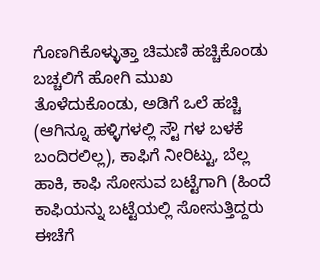ಗೊಣಗಿಕೊಳ್ಳುತ್ತಾ ಚಿಮಣಿ ಹಚ್ಚಿಕೊಂಡು ಬಚ್ಚಲಿಗೆ ಹೋಗಿ ಮುಖ ತೊಳೆದುಕೊಂಡು, ಅಡಿಗೆ ಒಲೆ ಹಚ್ಚಿ (ಆಗಿನ್ನೂ ಹಳ್ಳಿಗಳಲ್ಲಿ ಸ್ಟೌ ಗಳ ಬಳಕೆ ಬಂದಿರಲಿಲ್ಲ), ಕಾಫಿಗೆ ನೀರಿಟ್ಟು, ಬೆಲ್ಲ ಹಾಕಿ, ಕಾಫಿ ಸೋಸುವ ಬಟ್ಟೆಗಾಗಿ (ಹಿಂದೆ ಕಾಫಿಯನ್ನು ಬಟ್ಟೆಯಲ್ಲಿ ಸೋಸುತ್ತಿದ್ದರು ಈಚೆಗೆ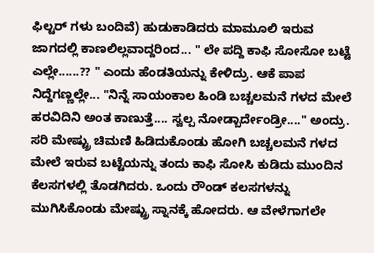ಫಿಲ್ಟರ್ ಗಳು ಬಂದಿವೆ) ಹುಡುಕಾಡಿದರು ಮಾಮೂಲಿ ಇರುವ ಜಾಗದಲ್ಲಿ ಕಾಣಲಿಲ್ಲವಾದ್ದರಿಂದ... " ಲೇ ಪದ್ದಿ ಕಾಫಿ ಸೋಸೋ ಬಟ್ಟೆ ಎಲ್ಲೇ......?? " ಎಂದು ಹೆಂಡತಿಯನ್ನು ಕೇಳಿದ್ರು. ಆಕೆ ಪಾಪ ನಿದ್ದೆಗಣ್ಣಲ್ಲೇ... "ನಿನ್ನೆ ಸಾಯಂಕಾಲ ಹಿಂಡಿ ಬಚ್ಚಲಮನೆ ಗಳದ ಮೇಲೆ ಹರವಿದಿನಿ ಅಂತ ಕಾಣುತ್ತೆ.... ಸ್ವಲ್ಪ ನೋಡ್ಬಾರ್ದೇಂಡ್ರೀ...." ಅಂದ್ರು. ಸರಿ ಮೇಷ್ಟ್ರು ಚಿಮಣಿ ಹಿಡಿದುಕೊಂಡು ಹೋಗಿ ಬಚ್ಚಲಮನೆ ಗಳದ ಮೇಲೆ ಇರುವ ಬಟ್ಟೆಯನ್ನು ತಂದು ಕಾಫಿ ಸೋಸಿ ಕುಡಿದು ಮುಂದಿನ ಕೆಲಸಗಳಲ್ಲಿ ತೊಡಗಿದರು. ಒಂದು ರೌಂಡ್ ಕಲಸಗಳನ್ನು ಮುಗಿಸಿಕೊಂಡು ಮೇಷ್ಟ್ರು ಸ್ನಾನಕ್ಕೆ ಹೋದರು. ಆ ವೇಳೆಗಾಗಲೇ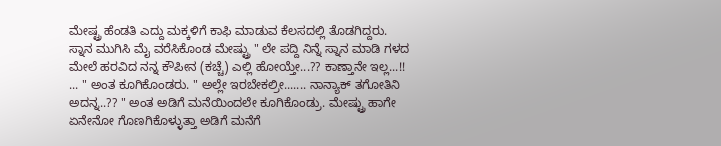ಮೇಷ್ಟ್ರ ಹೆಂಡತಿ ಎದ್ದು ಮಕ್ಕಳಿಗೆ ಕಾಫಿ ಮಾಡುವ ಕೆಲಸದಲ್ಲಿ ತೊಡಗಿದ್ದರು. ಸ್ನಾನ ಮುಗಿಸಿ ಮೈ ವರೆಸಿಕೊಂಡ ಮೇಷ್ಟ್ರು " ಲೇ ಪದ್ದಿ ನಿನ್ನೆ ಸ್ನಾನ ಮಾಡಿ ಗಳದ ಮೇಲೆ ಹರವಿದ ನನ್ನ ಕೌಪೀನ (ಕಚ್ಚೆ) ಎಲ್ಲಿ ಹೋಯ್ತೇ...?? ಕಾಣ್ತಾನೇ ಇಲ್ಲ...!! ... " ಅಂತ ಕೂಗಿಕೊಂಡರು. " ಅಲ್ಲೇ ಇರಬೇಕಲ್ರೀ....... ನಾನ್ಯಾಕ್ ತಗೋತಿನಿ ಅದನ್ನ..?? " ಅಂತ ಅಡಿಗೆ ಮನೆಯಿಂದಲೇ ಕೂಗಿಕೊಂಡ್ರು. ಮೇಷ್ಟ್ರು ಹಾಗೇ ಏನೇನೋ ಗೊಣಗಿಕೊಳ್ಳುತ್ತಾ ಅಡಿಗೆ ಮನೆಗೆ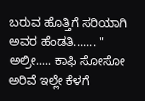ಬರುವ ಹೊತ್ತಿಗೆ ಸರಿಯಾಗಿ ಅವರ ಹೆಂಡತಿ....... " ಅಲ್ರೀ..... ಕಾಫಿ ಸೋಸೋ ಅರಿವೆ ಇಲ್ಲೇ ಕೆಳಗೆ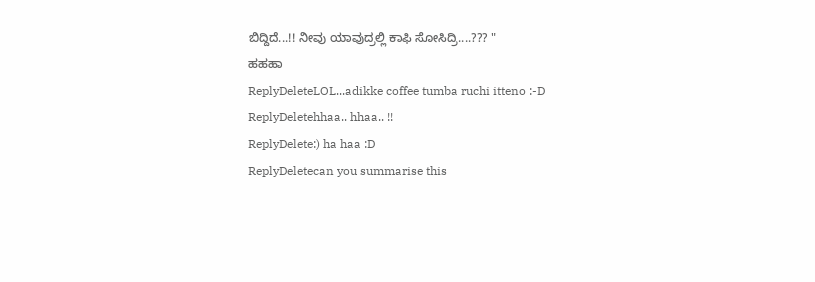ಬಿದ್ದಿದೆ...!! ನೀವು ಯಾವುದ್ರಲ್ಲಿ ಕಾಫಿ ಸೋಸಿದ್ರಿ....??? "
ಹಹಹಾ
ReplyDeleteLOL...adikke coffee tumba ruchi itteno :-D
ReplyDeletehhaa.. hhaa.. !!
ReplyDelete:) ha haa :D
ReplyDeletecan you summarise this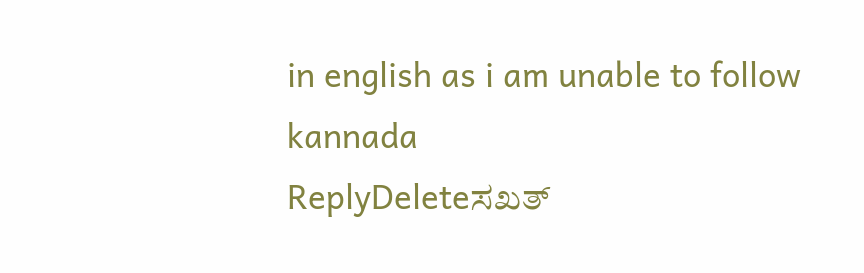in english as i am unable to follow kannada
ReplyDeleteಸಖತ್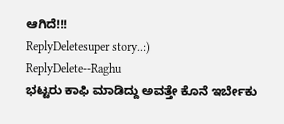ಆಗಿದೆ!!!
ReplyDeletesuper story..:)
ReplyDelete--Raghu
ಭಟ್ಟರು ಕಾಫಿ ಮಾಡಿದ್ದು ಅವತ್ತೇ ಕೊನೆ ಇರ್ಬೇಕು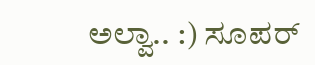ಅಲ್ವಾ.. :) ಸೂಪರ್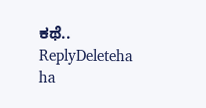ಕಥೆ..
ReplyDeleteha ha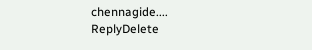chennagide....
ReplyDelete